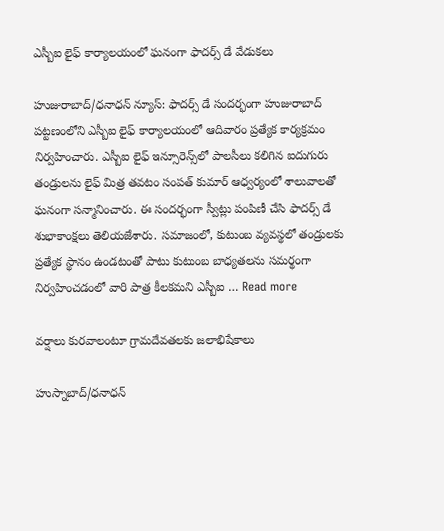ఎస్బీఐ లైఫ్ కార్యాలయంలో ఘనంగా ఫాదర్స్ డే వేడుకలు

హుజురాబాద్/ధనాధన్ న్యూస్: ఫాదర్స్ డే సందర్భంగా హుజురాబాద్ పట్టణంలోని ఎస్బీఐ లైఫ్ కార్యాలయంలో ఆదివారం ప్రత్యేక కార్యక్రమం నిర్వహించారు. ఎస్బీఐ లైఫ్ ఇన్సూరెన్స్‌లో పాలసీలు కలిగిన ఐదుగురు తండ్రులను లైఫ్ మిత్ర తవటం సంపత్ కుమార్ ఆధ్వర్యంలో శాలువాలతో ఘనంగా సన్మానించారు. ఈ సందర్భంగా స్వీట్లు పంపిణీ చేసి ఫాదర్స్ డే శుభాకాంక్షలు తెలియజేశారు. సమాజంలో, కుటుంబ వ్యవస్థలో తండ్రులకు ప్రత్యేక స్థానం ఉండటంతో పాటు కుటుంబ బాధ్యతలను సమర్థంగా నిర్వహించడంలో వారి పాత్ర కీలకమని ఎస్బీఐ … Read more

వర్షాలు కురవాలంటూ గ్రామదేవతలకు జలాభిషేకాలు

హుస్నాబాద్/ధనాధన్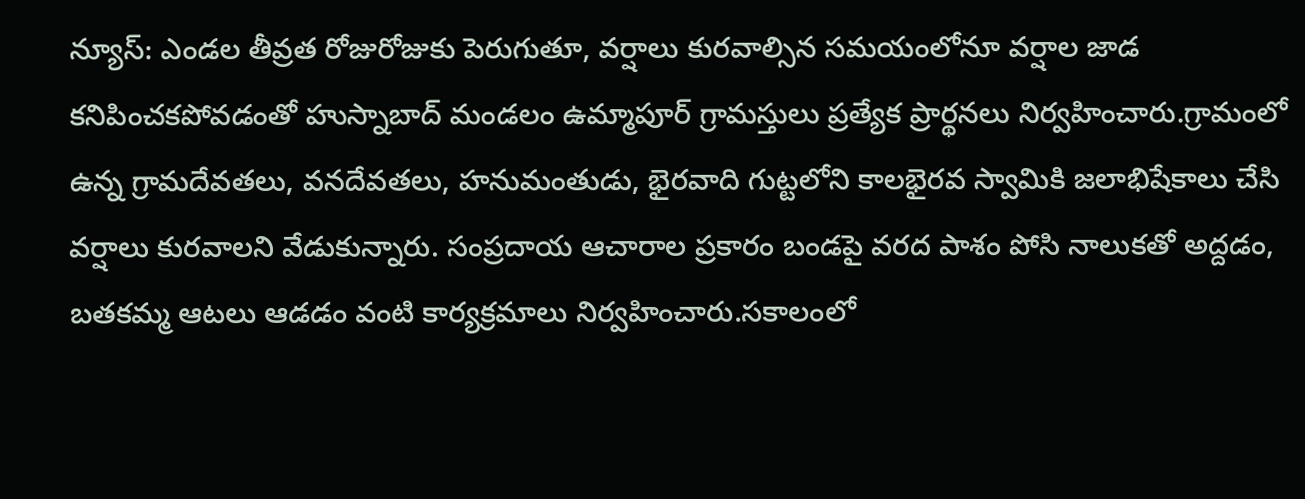న్యూస్: ఎండల తీవ్రత రోజురోజుకు పెరుగుతూ, వర్షాలు కురవాల్సిన సమయంలోనూ వర్షాల జాడ కనిపించకపోవడంతో హుస్నాబాద్ మండలం ఉమ్మాపూర్ గ్రామస్తులు ప్రత్యేక ప్రార్థనలు నిర్వహించారు.గ్రామంలో ఉన్న గ్రామదేవతలు, వనదేవతలు, హనుమంతుడు, భైరవాది గుట్టలోని కాలభైరవ స్వామికి జలాభిషేకాలు చేసి వర్షాలు కురవాలని వేడుకున్నారు. సంప్రదాయ ఆచారాల ప్రకారం బండపై వరద పాశం పోసి నాలుకతో అద్దడం, బతకమ్మ ఆటలు ఆడడం వంటి కార్యక్రమాలు నిర్వహించారు.సకాలంలో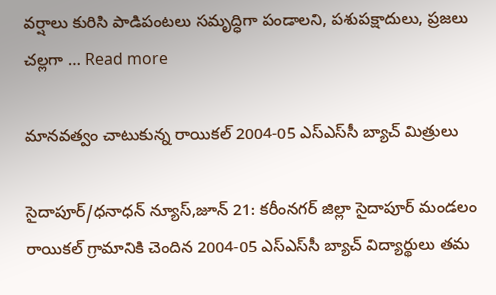వర్షాలు కురిసి పాడిపంటలు సమృద్ధిగా పండాలని, పశుపక్షాదులు, ప్రజలు చల్లగా … Read more

మానవత్వం చాటుకున్న రాయికల్ 2004-05 ఎస్‌ఎస్‌సీ బ్యాచ్ మిత్రులు

సైదాపూర్/ధనాధన్ న్యూస్,జూన్ 21: కరీంనగర్ జిల్లా సైదాపూర్ మండలం రాయికల్ గ్రామానికి చెందిన 2004-05 ఎస్‌ఎస్‌సీ బ్యాచ్ విద్యార్థులు తమ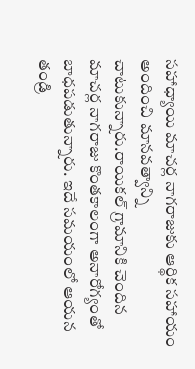సహాధ్యాయి మాచర్ల నాగరాజుకు ఆర్థిక సహాయం అందించి మానవత్వాన్ని చాటుకున్నారు.రాయికల్ గ్రామానికి చెందిన మాచర్ల నాగరాజు కొంతకాలంగా అనారోగ్యంతో బాధపడుతున్నారు. ఇదే సమయంలో ఆయన తండ్రి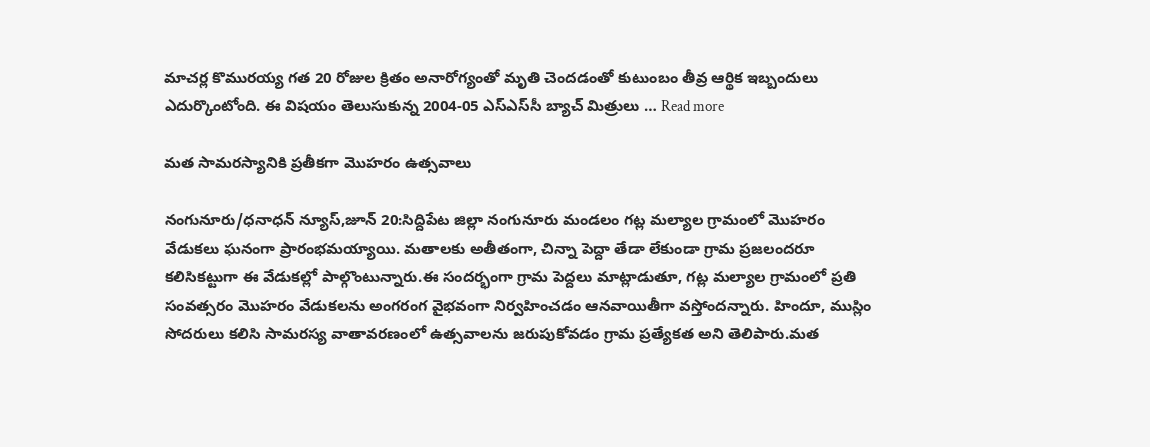మాచర్ల కొమురయ్య గత 20 రోజుల క్రితం అనారోగ్యంతో మృతి చెందడంతో కుటుంబం తీవ్ర ఆర్థిక ఇబ్బందులు ఎదుర్కొంటోంది. ఈ విషయం తెలుసుకున్న 2004-05 ఎస్‌ఎస్‌సీ బ్యాచ్ మిత్రులు … Read more

మత సామరస్యానికి ప్రతీకగా మొహరం ఉత్సవాలు

నంగునూరు/ధనాధన్ న్యూస్,జూన్ 20:సిద్దిపేట జిల్లా నంగునూరు మండలం గట్ల మల్యాల గ్రామంలో మొహరం వేడుకలు ఘనంగా ప్రారంభమయ్యాయి. మతాలకు అతీతంగా, చిన్నా పెద్దా తేడా లేకుండా గ్రామ ప్రజలందరూ కలిసికట్టుగా ఈ వేడుకల్లో పాల్గొంటున్నారు.ఈ సందర్భంగా గ్రామ పెద్దలు మాట్లాడుతూ, గట్ల మల్యాల గ్రామంలో ప్రతి సంవత్సరం మొహరం వేడుకలను అంగరంగ వైభవంగా నిర్వహించడం ఆనవాయితీగా వస్తోందన్నారు. హిందూ, ముస్లిం సోదరులు కలిసి సామరస్య వాతావరణంలో ఉత్సవాలను జరుపుకోవడం గ్రామ ప్రత్యేకత అని తెలిపారు.మత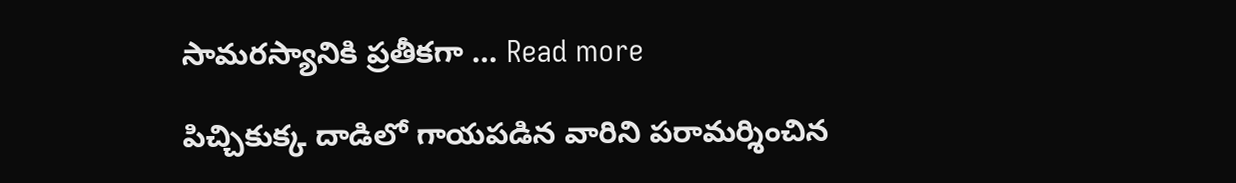సామరస్యానికి ప్రతీకగా … Read more

పిచ్చికుక్క దాడిలో గాయపడిన వారిని పరామర్శించిన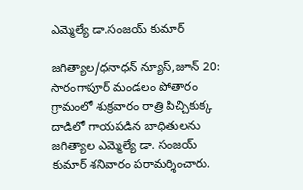ఎమ్మెల్యే డా.సంజయ్ కుమార్

జగిత్యాల/ధనాధన్ న్యూస్,జూన్ 20: సారంగాపూర్ మండలం పోతారం గ్రామంలో శుక్రవారం రాత్రి పిచ్చికుక్క దాడిలో గాయపడిన బాధితులను జగిత్యాల ఎమ్మెల్యే డా. సంజయ్ కుమార్ శనివారం పరామర్శించారు.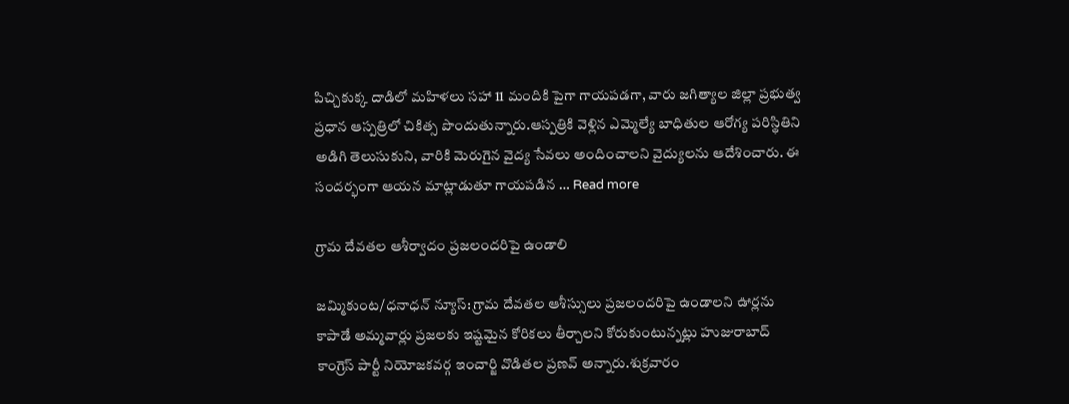పిచ్చికుక్క దాడిలో మహిళలు సహా 11 మందికి పైగా గాయపడగా, వారు జగిత్యాల జిల్లా ప్రభుత్వ ప్రధాన ఆస్పత్రిలో చికిత్స పొందుతున్నారు.ఆస్పత్రికి వెళ్లిన ఎమ్మెల్యే బాధితుల ఆరోగ్య పరిస్థితిని అడిగి తెలుసుకుని, వారికి మెరుగైన వైద్య సేవలు అందించాలని వైద్యులను ఆదేశించారు. ఈ సందర్భంగా ఆయన మాట్లాడుతూ గాయపడిన … Read more

గ్రామ దేవతల ఆశీర్వాదం ప్రజలందరిపై ఉండాలి

జమ్మికుంట/ధనాధన్ న్యూస్: గ్రామ దేవతల ఆశీస్సులు ప్రజలందరిపై ఉండాలని ఊర్లను కాపాడే అమ్మవార్లు ప్రజలకు ఇష్టమైన కోరికలు తీర్చాలని కోరుకుంటున్నట్లు హుజురాబాద్ కాంగ్రెస్ పార్టీ నియోజకవర్గ ఇంచార్జి వొడితల ప్రణవ్ అన్నారు.శుక్రవారం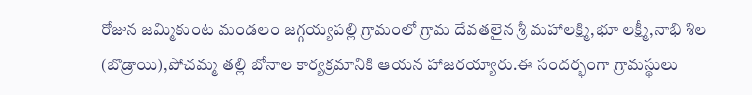రోజున జమ్మికుంట మండలం జగ్గయ్యపల్లి గ్రామంలో గ్రామ దేవతలైన శ్రీ మహాలక్ష్మి,భూ లక్ష్మీ,నాభి శిల (బొడ్రాయి),పోచమ్మ తల్లి బోనాల కార్యక్రమానికి ఆయన హాజరయ్యారు.ఈ సందర్భంగా గ్రామస్థులు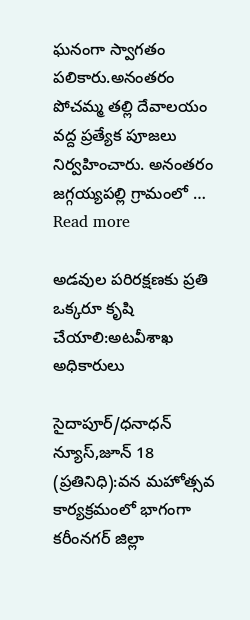ఘనంగా స్వాగతం పలికారు.అనంతరం పోచమ్మ తల్లి దేవాలయం వద్ద ప్రత్యేక పూజలు నిర్వహించారు. అనంతరం జగ్గయ్యపల్లి గ్రామంలో … Read more

అడవుల పరిరక్షణకు ప్రతి ఒక్కరూ కృషి చేయాలి:అటవీశాఖ అధికారులు

సైదాపూర్/ధనాధన్ న్యూస్,జూన్ 18 (ప్రతినిధి):వన మహోత్సవ కార్యక్రమంలో భాగంగా కరీంనగర్ జిల్లా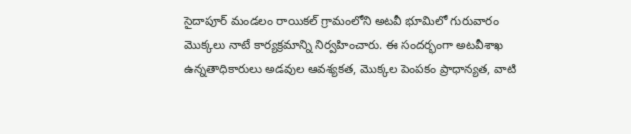సైదాపూర్ మండలం రాయికల్ గ్రామంలోని అటవీ భూమిలో గురువారం మొక్కలు నాటే కార్యక్రమాన్ని నిర్వహించారు. ఈ సందర్భంగా అటవీశాఖ ఉన్నతాధికారులు అడవుల ఆవశ్యకత, మొక్కల పెంపకం ప్రాధాన్యత, వాటి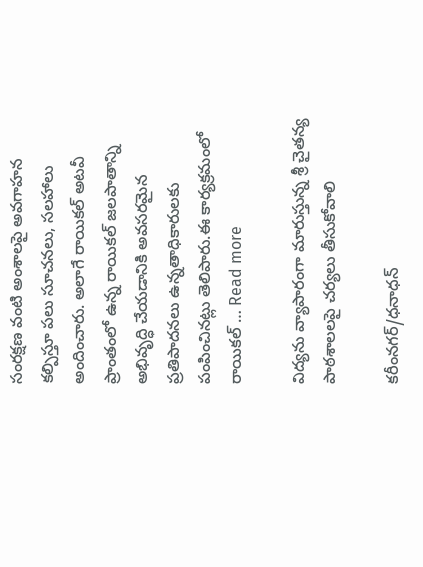సంరక్షణ వంటి అంశాలపై అవగాహన కల్పిస్తూ పలు సూచనలు, సలహాలు అందించారు. అలాగే రాయికల్ అటవీ ప్రాంతంలో ఉన్న రాయికల్ జలపాతాన్ని అభివృద్ధి చేయడానికి అవసరమైన ప్రతిపాదనలు ఉన్నతాధికారులకు పంపించినట్లు తెలిపారు.ఈ కార్యక్రమంలో రాయికల్ … Read more

విద్యను వ్యాపారంగా మారుస్తున్న శ్రీ చైతన్య పాఠశాలలపై చర్యలు తీసుకోవాలి

కరీంనగర్/ధనాధన్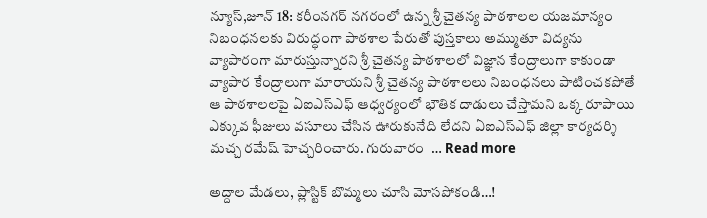న్యూస్,జూన్ 18: కరీంనగర్ నగరంలో ఉన్న శ్రీ చైతన్య పాఠశాలల యజమాన్యం నిబంధనలకు విరుద్ధంగా పాఠశాల పేరుతో పుస్తకాలు అమ్ముతూ విద్యను వ్యాపారంగా మారుస్తున్నారని శ్రీ చైతన్య పాఠశాలలో విజ్ఞాన కేంద్రాలుగా కాకుండా వ్యాపార కేంద్రాలుగా మారాయని శ్రీ చైతన్య పాఠశాలలు నిబంధనలు పాటించకపోతే ఆ పాఠశాలలపై ఏఐఎస్ఎఫ్ ఆధ్వర్యంలో భౌతిక దాడులు చేస్తామని ఒక్క రూపాయి ఎక్కువ ఫీజులు వసూలు చేసిన ఊరుకునేది లేదని ఏఐఎస్ఎఫ్ జిల్లా కార్యదర్శి మచ్చ రమేష్ హెచ్చరించారు. గురువారం  … Read more

అద్దాల మేడలు, ప్లాస్టిక్ బొమ్మలు చూసి మోసపోకండి…!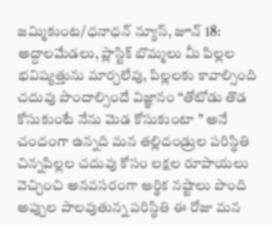జమ్మికుంట/ధనాధన్ న్యూస్, జూన్ 18: అద్దాలమేడలు, ప్లాస్టిక్ బొమ్మలు మీ పిల్లల భవిష్యత్తును మార్చలేవు, పిల్లలకు కావాల్సింది చదువు పొందాల్సిందే విజ్ఞానం “తోటోడు తొడ కోసుకుంటే నేను మెడ కోసుకుంటా ” అనే చందంగా ఉన్నది మన తల్లిదండ్రుల పరిస్థితి చిన్నపిల్లల చదువు కోసం లక్షల రూపాయలు వెచ్చించి అనవసరంగా ఆర్థిక నష్టాలు పొంది అప్పుల పాలవుతున్న పరిస్థితి ఈ రోజు మన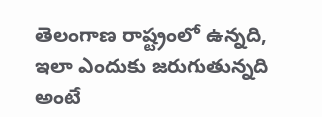తెలంగాణ రాష్ట్రంలో ఉన్నది, ఇలా ఎందుకు జరుగుతున్నది అంటే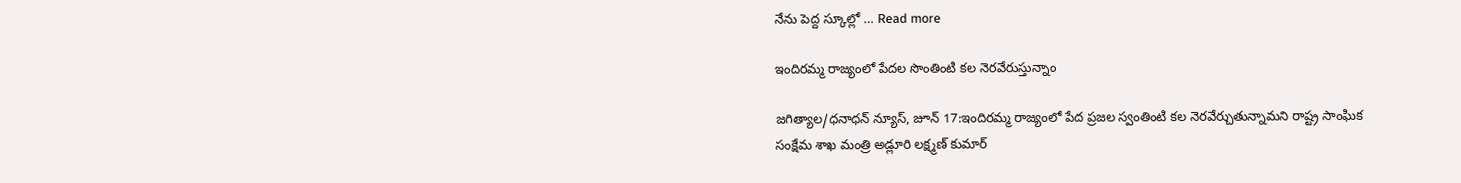నేను పెద్ద స్కూల్లో … Read more

ఇందిరమ్మ రాజ్యంలో పేదల సొంతింటి కల నెరవేరుస్తున్నాం

జగిత్యాల/ధనాధన్ న్యూస్, జూన్ 17:ఇందిరమ్మ రాజ్యంలో పేద ప్రజల స్వంతింటి కల నెరవేర్చుతున్నామని రాష్ట్ర సాంఘిక సంక్షేమ శాఖ మంత్రి అడ్లూరి లక్ష్మణ్ కుమార్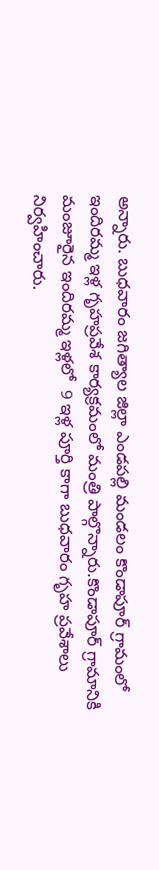అన్నారు. బుధవారం జగిత్యాల జిల్లా ఎండపల్లి మండలం కొండాపూర్ గ్రామంలో ఇందిరమ్మ ఇళ్ల గృహప్రవేశ కార్యక్రమంలో మంత్రి పాల్గొన్నారు.కొండాపూర్ గ్రామానికి మంజూరైన ఇందిరమ్మ ఇళ్లలో  9 ఇళ్ల పూర్తి కాగా బుధవారం గృహ ప్రవేశాలు నిర్వహించారు.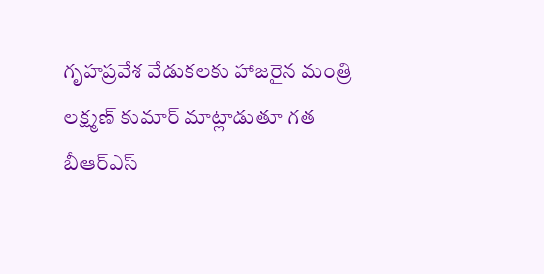గృహప్రవేశ వేడుకలకు హాజరైన మంత్రి లక్ష్మణ్ కుమార్ మాట్లాడుతూ గత బీఆర్ఎస్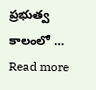ప్రభుత్వ కాలంలో … Read more